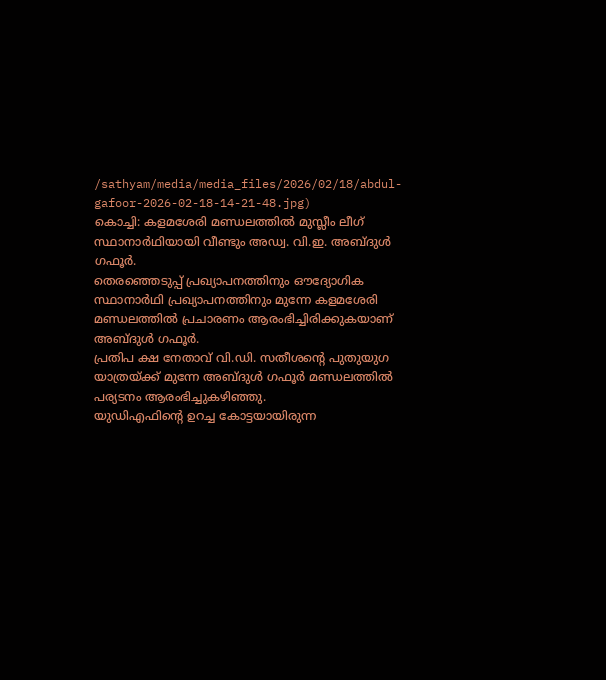/sathyam/media/media_files/2026/02/18/abdul-gafoor-2026-02-18-14-21-48.jpg)
കൊച്ചി: കളമശേരി മണ്ഡലത്തിൽ മുസ്ലീം ലീഗ് സ്ഥാനാർഥിയായി വീണ്ടും അഡ്വ. വി.ഇ. അബ്ദുൾ ഗഫൂർ.
തെരഞ്ഞെടുപ്പ് പ്രഖ്യാപനത്തിനും ഔദ്യോഗിക സ്ഥാനാർഥി പ്രഖ്യാപനത്തിനും മുന്നേ കളമശേരി മണ്ഡലത്തിൽ പ്രചാരണം ആരംഭിച്ചിരിക്കുകയാണ് അബ്ദുൾ ഗഫൂർ.
പ്രതിപ ക്ഷ നേതാവ് വി.ഡി. സതീശന്റെ പുതുയുഗ യാത്രയ്ക്ക് മുന്നേ അബ്ദുൾ ഗഫൂർ മണ്ഡലത്തിൽ പര്യടനം ആരംഭിച്ചുകഴിഞ്ഞു.
യുഡിഎഫിന്റെ ഉറച്ച കോട്ടയായിരുന്ന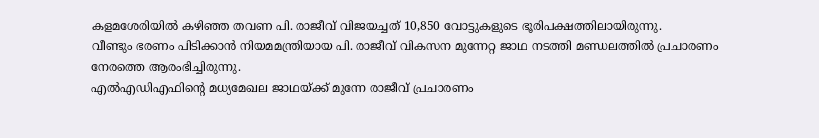കളമശേരിയിൽ കഴിഞ്ഞ തവണ പി. രാജീവ് വിജയച്ചത് 10,850 വോട്ടുകളുടെ ഭൂരിപക്ഷത്തിലായിരുന്നു.
വീണ്ടും ഭരണം പിടിക്കാൻ നിയമമന്ത്രിയായ പി. രാജീവ് വികസന മുന്നേറ്റ ജാഥ നടത്തി മണ്ഡലത്തിൽ പ്രചാരണം നേരത്തെ ആരംഭിച്ചിരുന്നു.
എൽഎഡിഎഫിന്റെ മധ്യമേഖല ജാഥയ്ക്ക് മുന്നേ രാജീവ് പ്രചാരണം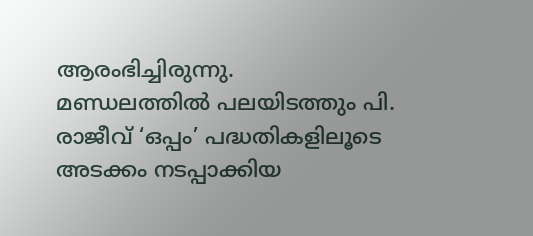ആരംഭിച്ചിരുന്നു.
മണ്ഡലത്തിൽ പലയിടത്തും പി. രാജീവ് ‘ഒപ്പം’ പദ്ധതികളിലൂടെ അടക്കം നടപ്പാക്കിയ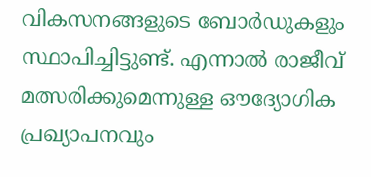വികസനങ്ങളുടെ ബോർഡുകളും സ്ഥാപിച്ചിട്ടുണ്ട്. എന്നാൽ രാജീവ് മത്സരിക്കുമെന്നുള്ള ഔദ്യോഗിക പ്രഖ്യാപനവും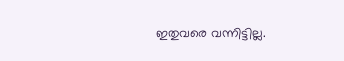ഇതുവരെ വന്നിട്ടില്ല.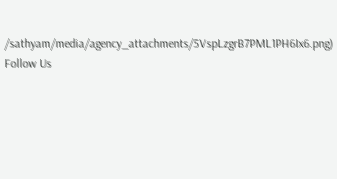/sathyam/media/agency_attachments/5VspLzgrB7PML1PH6Ix6.png)
Follow Us